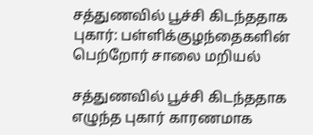சத்துணவில் பூச்சி கிடந்ததாக புகார்: பள்ளிக்குழந்தைகளின் பெற்றோர் சாலை மறியல்

சத்துணவில் பூச்சி கிடந்ததாக எழுந்த புகார் காரணமாக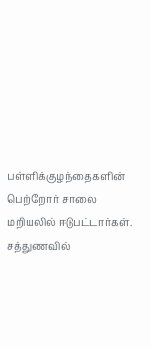பள்ளிக்குழந்தைகளின் பெற்றோர் சாலை மறியலில் ஈடுபட்டார்கள்.
சத்துணவில்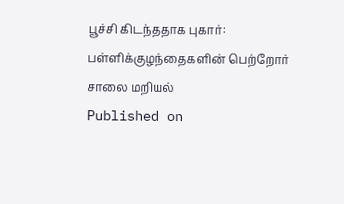பூச்சி கிடந்ததாக புகார்: பள்ளிக்குழந்தைகளின் பெற்றோர் சாலை மறியல்
Published on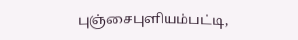புஞ்சைபுளியம்பட்டி,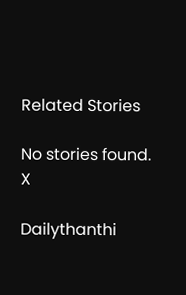Related Stories

No stories found.
X

Dailythanthi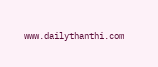www.dailythanthi.com